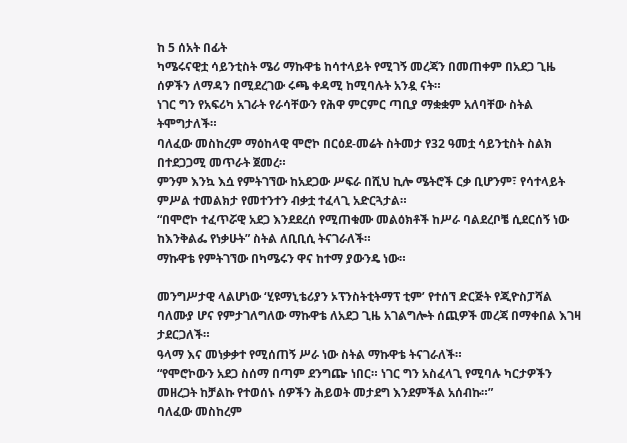ከ 5 ሰአት በፊት
ካሜሩናዊቷ ሳይንቲስት ሜሪ ማኩዋቴ ከሳተላይት የሚገኝ መረጃን በመጠቀም በአደጋ ጊዜ ሰዎችን ለማዳን በሚደረገው ሩጫ ቀዳሚ ከሚባሉት አንዷ ናት።
ነገር ግን የአፍሪካ አገራት የራሳቸውን የሕዋ ምርምር ጣቢያ ማቋቋም አለባቸው ስትል ትሞግታለች።
ባለፈው መስከረም ማዕከላዊ ሞሮኮ በርዕደ-መሬት ስትመታ የ32 ዓመቷ ሳይንቲስት ስልክ በተደጋጋሚ መጥራት ጀመረ።
ምንም እንኳ እሷ የምትገኘው ከአደጋው ሥፍራ በሺህ ኪሎ ሜትሮች ርቃ ቢሆንም፣ የሳተላይት ምሥል ተመልክታ የመተንተን ብቃቷ ተፈላጊ አድርጓታል።
“በሞሮኮ ተፈጥሯዊ አደጋ እንደደረሰ የሚጠቁሙ መልዕክቶች ከሥራ ባልደረቦቼ ሲደርሰኝ ነው ከእንቅልፌ የነቃሁት” ስትል ለቢቢሲ ትናገራለች።
ማኩዋቴ የምትገኘው በካሜሩን ዋና ከተማ ያውንዴ ነው።

መንግሥታዊ ላልሆነው ‘ሂዩማኒቴሪያን ኦፕንስትቲትማፕ ቲም’ የተሰኘ ድርጅት የጂዮስፓሻል ባለሙያ ሆና የምታገለግለው ማኩዋቴ ለአደጋ ጊዜ አገልግሎት ሰጪዎች መረጃ በማቀበል እገዛ ታደርጋለች።
ዓላማ እና መነቃቃተ የሚሰጠኝ ሥራ ነው ስትል ማኩዋቴ ትናገራለች።
“የሞሮኮውን አደጋ ስሰማ በጣም ደንግጬ ነበር። ነገር ግን አስፈላጊ የሚባሉ ካርታዎችን መዘረጋት ከቻልኩ የተወሰኑ ሰዎችን ሕይወት መታደግ እንደምችል አሰብኩ።”
ባለፈው መስከረም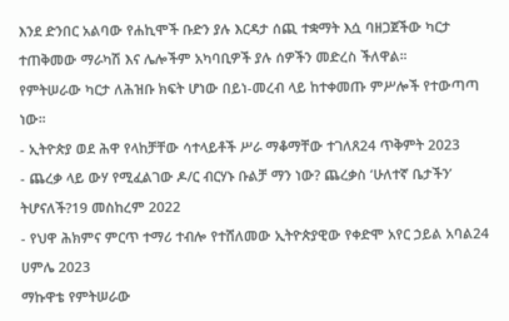እንደ ድንበር አልባው የሐኪሞች ቡድን ያሉ እርዳታ ሰጪ ተቋማት እሷ ባዘጋጀችው ካርታ ተጠቅመው ማራካሽ እና ሌሎችም አካባቢዎች ያሉ ሰዎችን መድረስ ችለዋል።
የምትሠራው ካርታ ለሕዝቡ ክፍት ሆነው በይነ-መረብ ላይ ከተቀመጡ ምሥሎች የተውጣጣ ነው።
- ኢትዮጵያ ወደ ሕዋ የላከቻቸው ሳተላይቶች ሥራ ማቆማቸው ተገለጸ24 ጥቅምት 2023
- ጨረቃ ላይ ውሃ የሚፈልገው ዶ/ር ብርሃኑ ቡልቻ ማን ነው? ጨረቃስ ‘ሁለተኛ ቤታችን’ ትሆናለች?19 መስከረም 2022
- የህዋ ሕክምና ምርጥ ተማሪ ተብሎ የተሸለመው ኢትዮጵያዊው የቀድሞ አየር ኃይል አባል24 ሀምሌ 2023
ማኩዋቴ የምትሠራው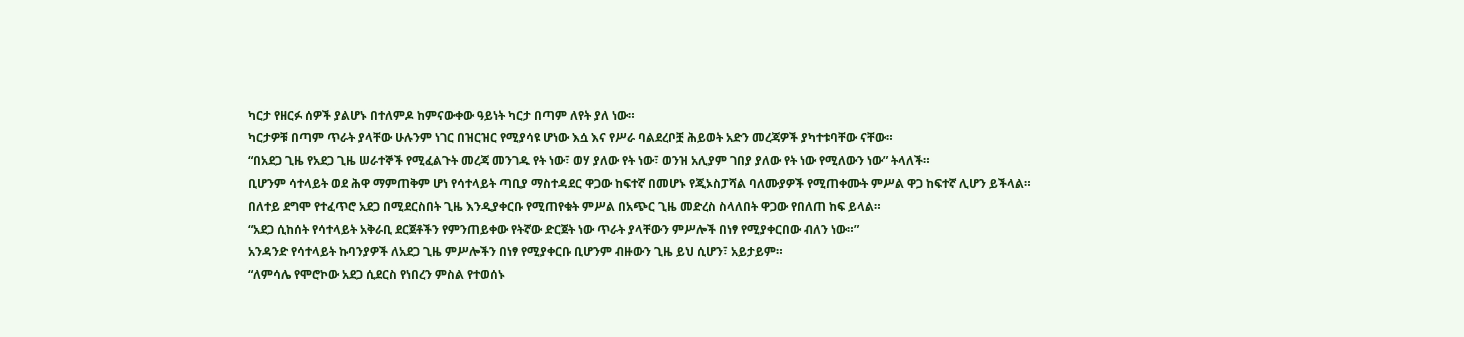ካርታ የዘርፉ ሰዎች ያልሆኑ በተለምዶ ከምናውቀው ዓይነት ካርታ በጣም ለየት ያለ ነው።
ካርታዎቹ በጣም ጥራት ያላቸው ሁሉንም ነገር በዝርዝር የሚያሳዩ ሆነው እሷ እና የሥራ ባልደረቦቿ ሕይወት አድን መረጃዎች ያካተቱባቸው ናቸው።
“በአደጋ ጊዜ የአደጋ ጊዜ ሠራተኞች የሚፈልጉት መረጃ መንገዱ የት ነው፣ ወሃ ያለው የት ነው፣ ወንዝ አሊያም ገበያ ያለው የት ነው የሚለውን ነው” ትላለች።
ቢሆንም ሳተላይት ወደ ሕዋ ማምጠቅም ሆነ የሳተላይት ጣቢያ ማስተዳደር ዋጋው ከፍተኛ በመሆኑ የጂኦስፓሻል ባለሙያዎች የሚጠቀሙት ምሥል ዋጋ ከፍተኛ ሊሆን ይችላል።
በለተይ ደግሞ የተፈጥሮ አደጋ በሚደርስበት ጊዜ እንዲያቀርቡ የሚጠየቁት ምሥል በአጭር ጊዜ መድረስ ስላለበት ዋጋው የበለጠ ከፍ ይላል።
“አደጋ ሲከሰት የሳተላይት አቅራቢ ደርጀቶችን የምንጠይቀው የትኛው ድርጀት ነው ጥራት ያላቸውን ምሥሎች በነፃ የሚያቀርበው ብለን ነው።”
አንዳንድ የሳተላይት ኩባንያዎች ለአደጋ ጊዜ ምሥሎችን በነፃ የሚያቀርቡ ቢሆንም ብዙውን ጊዜ ይህ ሲሆን፣ አይታይም።
“ለምሳሌ የሞሮኮው አደጋ ሲደርስ የነበረን ምስል የተወሰኑ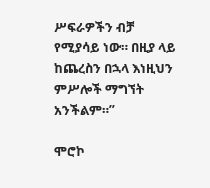ሥፍራዎችን ብቻ የሚያሳይ ነው። በዚያ ላይ ከጨረስን በኋላ እነዚህን ምሥሎች ማግኘት አንችልም።”

ሞሮኮ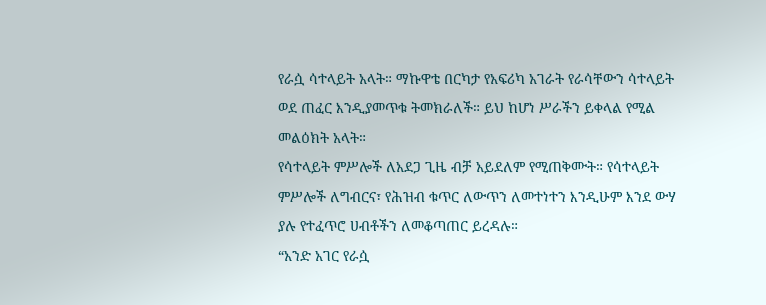የራሷ ሳተላይት አላት። ማኩዋቴ በርካታ የአፍሪካ አገራት የራሳቸውን ሳተላይት ወደ ጠፈር እንዲያመጥቁ ትመክራለች። ይህ ከሆነ ሥራችን ይቀላል የሚል መልዕክት አላት።
የሳተላይት ምሥሎች ለአደጋ ጊዜ ብቻ አይደለም የሚጠቅሙት። የሳተላይት ምሥሎች ለግብርና፣ የሕዝብ ቁጥር ለውጥን ለመተነተን እንዲሁም እንደ ውሃ ያሉ የተፈጥሮ ሀብቶችን ለመቆጣጠር ይረዳሉ።
“አንድ አገር የራሷ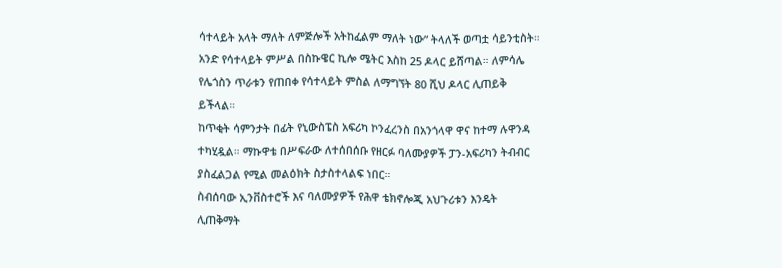ሳተላይት አላት ማለት ለምጅሎች አትከፈልም ማለት ነው” ትላለች ወጣቷ ሳይንቲስት።
አንድ የሳተላይት ምሥል በስኩዌር ኪሎ ሜትር እስከ 25 ዶላር ይሸጣል። ለምሳሌ የሌጎስን ጥራቱን የጠበቀ የሳተላይት ምስል ለማግኘት 80 ሺህ ዶላር ሊጠይቅ ይችላል።
ከጥቂት ሳምንታት በፊት የኒውስፔስ አፍሪካ ኮንፈረንስ በአንጎላዋ ዋና ከተማ ሉዋንዳ ተካሂዷል። ማኩዋቴ በሥፍራው ለተሰበሰቡ የዘርፉ ባለሙያዎች ፓን-አፍሪካን ትብብር ያስፈልጋል የሚል መልዕክት ስታስተላልፍ ነበር።
ስብሰባው ኢንቨስተሮች እና ባለሙያዎች የሕዋ ቴክኖሎጂ አህጉሪቱን እንዴት ሊጠቅማት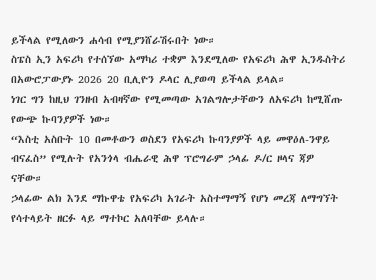ይችላል የሚለውን ሐሳብ የሚያንሸራሽሩበት ነው።
ስፔስ ኢን አፍሪካ የተሰኘው አማካሪ ተቋም እንደሚለው የአፍሪካ ሕዋ ኢንዱስትሪ በአውሮፓውያኑ 2026 20 ቢሊዮን ዶላር ሊያወጣ ይችላል ይላል።
ነገር ግን ከዚህ ገንዘብ አብዛኛው የሚመጣው አገልግሎታቸውን ለአፍሪካ ከሚሸጡ የውጭ ኩባንያዎች ነው።
“እስቲ አስቡት 10 በመቶውን ወስደን የአፍሪካ ኩባንያዎች ላይ መዋዕለ-ንዋይ ብናፈስ” የሚሉት የአንጎላ ብሔራዊ ሕዋ ፕሮግራም ኃላፊ ዶ/ር ዞላና ጃዎ ናቸው።
ኃላፊው ልክ እንደ ማኩዋቴ የአፍሪካ አገራት አስተማማኝ የሆነ መረጃ ለማግኘት የሳተላይት ዘርፉ ላይ ማተኮር አለባቸው ይላሉ።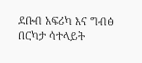ደቡብ አፍሪካ እና ግብፅ በርካታ ሳተላይት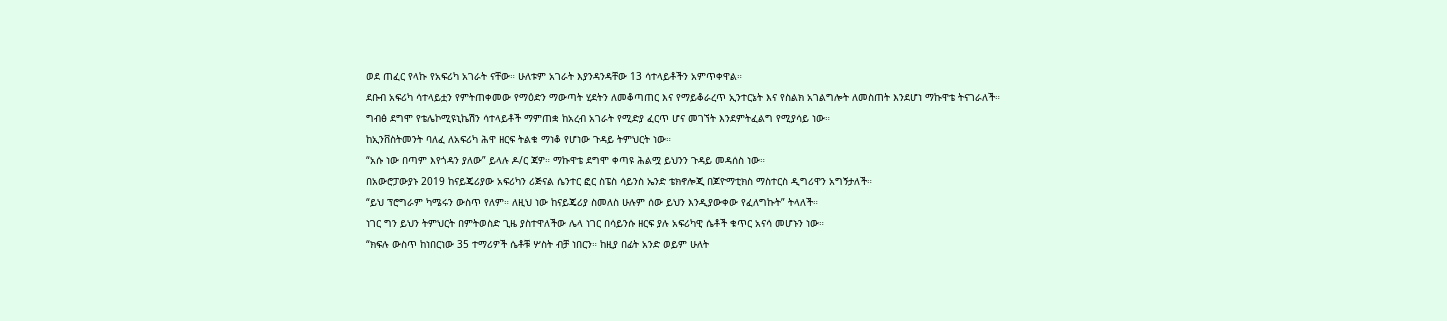ወደ ጠፈር የላኩ የአፍሪካ አገራት ናቸው። ሁለቱም አገራት እያንዳንዳቸው 13 ሳተላይቶችን አምጥቀዋል።
ደቡብ አፍሪካ ሳተላይቷን የምትጠቀመው የማዕድን ማውጣት ሂደትን ለመቆጣጠር እና የማይቆራረጥ ኢንተርኔት እና የስልክ አገልግሎት ለመስጠት እንደሆነ ማኩዋቴ ትናገራለች።
ግብፅ ደግሞ የቴሌኮሚዩኒኬሽን ሳተላይቶች ማምጠቋ ከአረብ አገራት የሚድያ ፈርጥ ሆና መገኘት እንደምትፈልግ የሚያሳይ ነው።
ከኢንቨስትመንት ባለፈ ለአፍሪካ ሕዋ ዘርፍ ትልቁ ማነቆ የሆነው ጉዳይ ትምህርት ነው።
“አሱ ነው በጣም እየጎዳን ያለው” ይላሉ ዶ/ር ጃዎ። ማኩዋቴ ደግሞ ቀጣዩ ሕልሟ ይህንን ጉዳይ መዳሰስ ነው።
በአውሮፓውያኑ 2019 ከናይጄሪያው አፍሪካን ሪጅናል ሴንተር ፎር ስፔስ ሳይንስ ኤንድ ቴክኖሎጂ በጆዮማቲክስ ማስተርስ ዲግሪዋን አግኝታለች።
“ይህ ፕሮግራም ካሜሩን ውስጥ የለም። ለዚህ ነው ከናይጄሪያ ስመለስ ሁሉም ሰው ይህን እንዲያውቀው የፈለግኩት” ትላለች።
ነገር ግን ይህን ትምህርት በምትወስድ ጊዜ ያስተዋለችው ሌላ ነገር በሳይንሱ ዘርፍ ያሉ አፍሪካዊ ሴቶች ቁጥር አናሳ መሆኑን ነው።
“ክፍሉ ውስጥ ከነበርነው 35 ተማሪዎች ሴቶቹ ሦስት ብቻ ነበርን። ከዚያ በፊት አንድ ወይም ሁለት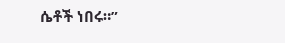ሴቶች ነበሩ።”